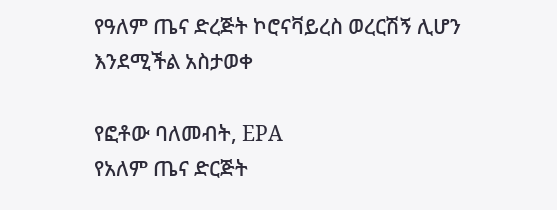የዓለም ጤና ድረጅት ኮሮናቫይረስ ወረርሽኝ ሊሆን እንደሚችል አስታወቀ

የፎቶው ባለመብት, EPA
የአለም ጤና ድርጅት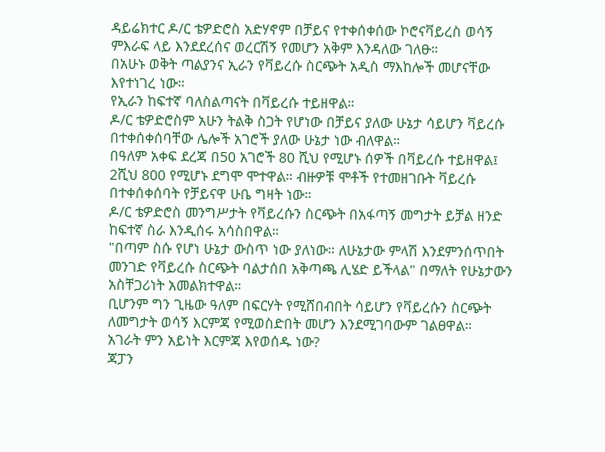ዳይሬክተር ዶ/ር ቴዎድሮስ አድሃኖም በቻይና የተቀሰቀሰው ኮሮናቫይረስ ወሳኝ ምእራፍ ላይ እንደደረሰና ወረርሽኝ የመሆን አቅም እንዳለው ገለፁ።
በአሁኑ ወቅት ጣልያንና ኢራን የቫይረሱ ስርጭት አዲስ ማእከሎች መሆናቸው እየተነገረ ነው።
የኢራን ከፍተኛ ባለስልጣናት በቫይረሱ ተይዘዋል።
ዶ/ር ቴዎድሮስም አሁን ትልቅ ስጋት የሆነው በቻይና ያለው ሁኔታ ሳይሆን ቫይረሱ በተቀሰቀሰባቸው ሌሎች አገሮች ያለው ሁኔታ ነው ብለዋል።
በዓለም አቀፍ ደረጃ በ50 አገሮች 80 ሺህ የሚሆኑ ሰዎች በቫይረሱ ተይዘዋል፤ 2ሺህ 800 የሚሆኑ ደግሞ ሞተዋል። ብዙዎቹ ሞቶች የተመዘገቡት ቫይረሱ በተቀሰቀሰባት የቻይናዋ ሁቤ ግዛት ነው።
ዶ/ር ቴዎድሮስ መንግሥታት የቫይረሱን ስርጭት በአፋጣኝ መግታት ይቻል ዘንድ ከፍተኛ ስራ እንዲሰሩ አሳስበዋል።
"በጣም ስሱ የሆነ ሁኔታ ውስጥ ነው ያለነው። ለሁኔታው ምላሽ እንደምንሰጥበት መንገድ የቫይረሱ ስርጭት ባልታሰበ አቅጣጫ ሊሄድ ይችላል" በማለት የሁኔታውን አስቸጋሪነት አመልክተዋል።
ቢሆንም ግን ጊዜው ዓለም በፍርሃት የሚሸበብበት ሳይሆን የቫይረሱን ስርጭት ለመግታት ወሳኝ እርምጃ የሚወስድበት መሆን እንደሚገባውም ገልፀዋል።
አገራት ምን አይነት እርምጃ እየወሰዱ ነው?
ጃፓን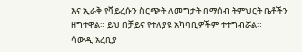እና ኢራቅ የቫይረሱን ስርጭት ለመግታት በማሰብ ትምህርት ቤቶችን ዘግተዋል። ይህ በቻይና የተለያዩ አካባቢዎችም ተተግብሯል።
ሳውዲ አረቢያ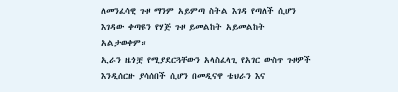ለመንፈሳዊ ጉዞ ማንም አይምጣ ስትል እገዳ የጣለች ሲሆን እገዳው ቀጣዩን የሃጅ ጉዞ ይመልከት አይመልከት አልታወቀም።
ኢራን ዜጎቿ የሚያደርጓቸውን አላስፈላጊ የአገር ውስጥ ጉዞዎች እንዲሰርዙ ያሳሰበች ሲሆን በመዲናዋ ቴህራን እና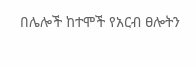በሌሎች ከተሞች የአርብ ፀሎትን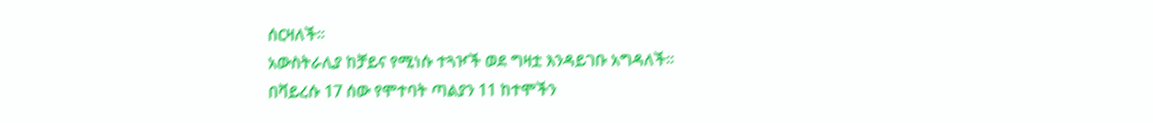ሰርዛለች።
አውስትራሊያ ከቻይና የሚነሱ ተጓዦች ወደ ግዛቷ እንዳይገቡ አግዳለች።
በቫይረሱ 17 ሰው የሞተባት ጣልያን 11 ከተሞችን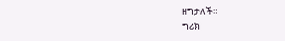ዘግታለች።
ግሪክ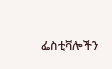ፌስቲቫሎችን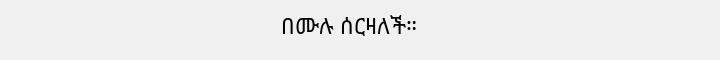በሙሉ ሰርዛለች።